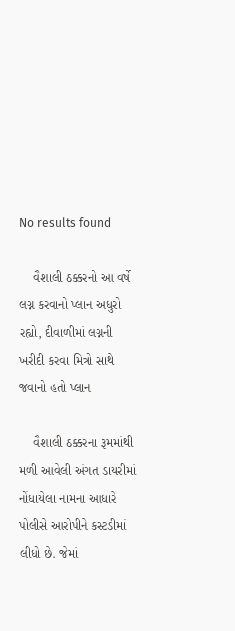No results found

    વૈશાલી ઠક્કરનો આ વર્ષે લગ્ન કરવાનો પ્લાન અધુરો રહ્યો, દીવાળીમાં લગ્નની ખરીદી કરવા મિત્રો સાથે જવાનો હતો પ્લાન

    વૈશાલી ઠક્કરના રૂમમાંથી મળી આવેલી અંગત ડાયરીમાં નોંધાયેલા નામના આધારે પોલીસે આરોપીને કસ્ટડીમાં લીધો છે. જેમાં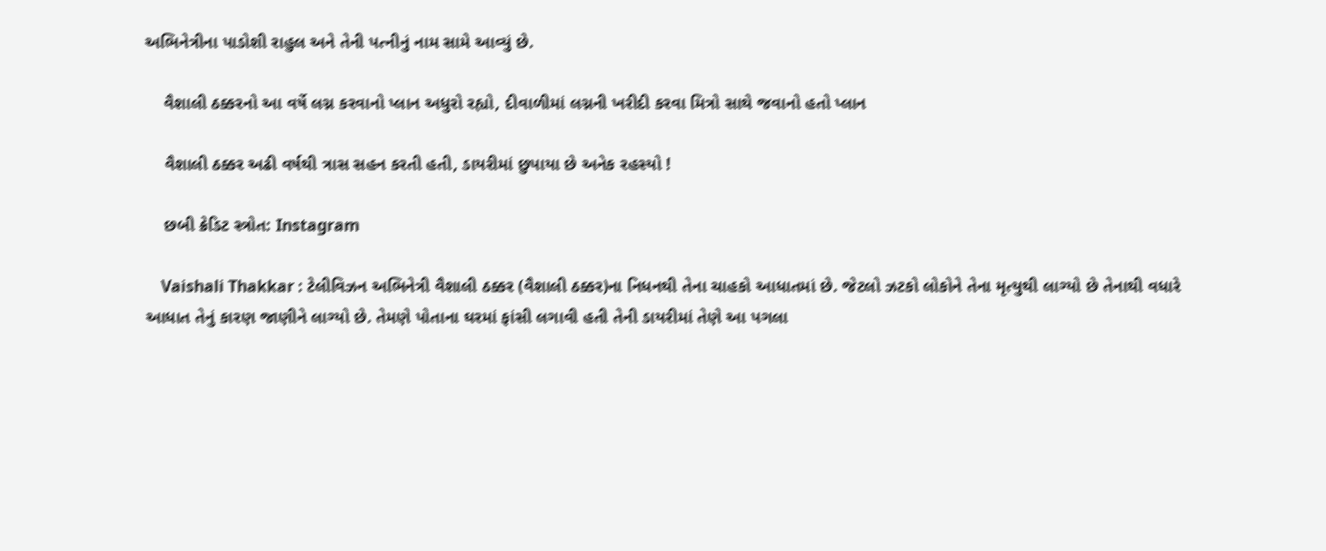અભિનેત્રીના પાડોશી રાહુલ અને તેની પત્નીનું નામ સામે આવ્યું છે.

    વૈશાલી ઠક્કરનો આ વર્ષે લગ્ન કરવાનો પ્લાન અધુરો રહ્યો, દીવાળીમાં લગ્નની ખરીદી કરવા મિત્રો સાથે જવાનો હતો પ્લાન

    વૈશાલી ઠક્કર અઢી વર્ષથી ત્રાસ સહન કરતી હતી, ડાયરીમાં છુપાયા છે અનેક રહસ્યો !

    છબી ક્રેડિટ સ્ત્રોત: Instagram

    Vaishali Thakkar : ટેલીવિઝન અભિનેત્રી વૈશાલી ઠક્કર (વૈશાલી ઠક્કર)ના નિધનથી તેના ચાહકો આધાતમાં છે. જેટલો ઝટકો લોકોને તેના મૃત્યુથી લાગ્યો છે તેનાથી વધારે આધાત તેનું કારણ જાણીને લાગ્યો છે. તેમણે પોતાના ઘરમાં ફાંસી લગાવી હતી તેની ડાયરીમાં તેણે આ પગલા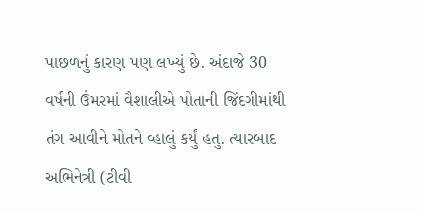પાછળનું કારણ પણ લખ્યું છે. અંદાજે 30 વર્ષની ઉંમરમાં વૈશાલીએ પોતાની જિંદગીમાંથી તંગ આવીને મોતને વ્હાલું કર્યું હતુ. ત્યારબાદ અભિનેત્રી (ટીવી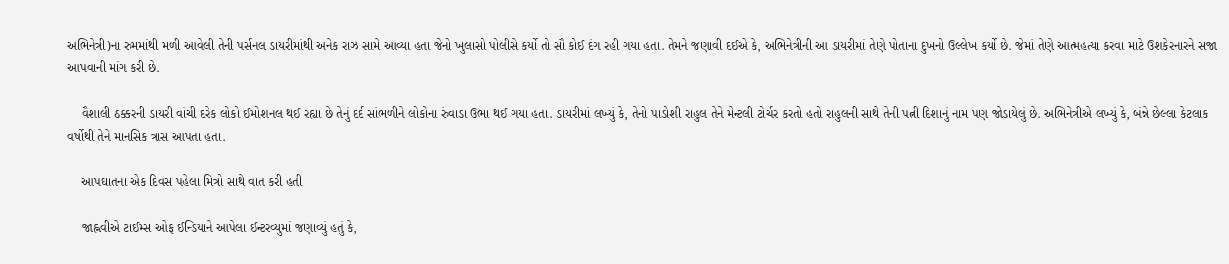અભિનેત્રી)ના રુમમાંથી મળી આવેલી તેની પર્સનલ ડાયરીમાંથી અનેક રાઝ સામે આવ્યા હતા જેનો ખુલાસો પોલીસે કર્યો તો સૌ કોઈ દંગ રહી ગયા હતા. તેમને જણાવી દઈએ કે, અભિનેત્રીની આ ડાયરીમાં તેણે પોતાના દુખનો ઉલ્લેખ કર્યો છે. જેમાં તેણે આત્મહત્યા કરવા માટે ઉશકેરનારને સજા આપવાની માંગ કરી છે.

    વૈશાલી ઠક્કરની ડાયરી વાંચી દરેક લોકો ઈમોશનલ થઈ રહ્યા છે તેનું દર્દ સાંભળીને લોકોના રુંવાડા ઉભા થઈ ગયા હતા. ડાયરીમાં લખ્યું કે, તેનો પાડોશી રાહુલ તેને મેન્ટલી ટોર્ચર કરતો હતો રાહુલની સાથે તેની પત્ની દિશાનું નામ પણ જોડાયેલું છે. અભિનેત્રીએ લખ્યું કે, બંન્ને છેલ્લા કેટલાક વર્ષોથી તેને માનસિક ત્રાસ આપતા હતા.

    આપઘાતના એક દિવસ પહેલા મિત્રો સાથે વાત કરી હતી

    જાહ્નવીએ ટાઈમ્સ ઓફ ઈન્ડિયાને આપેલા ઈન્ટરવ્યુમાં જણાવ્યું હતું કે,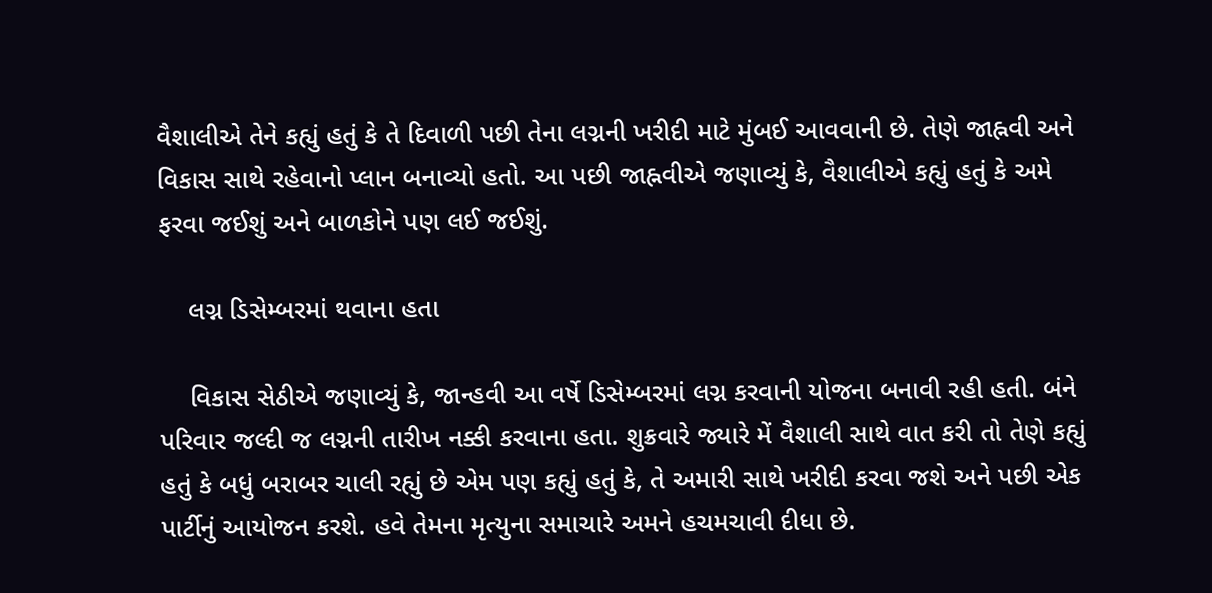વૈશાલીએ તેને કહ્યું હતું કે તે દિવાળી પછી તેના લગ્નની ખરીદી માટે મુંબઈ આવવાની છે. તેણે જાહ્નવી અને વિકાસ સાથે રહેવાનો પ્લાન બનાવ્યો હતો. આ પછી જાહ્નવીએ જણાવ્યું કે, વૈશાલીએ કહ્યું હતું કે અમે ફરવા જઈશું અને બાળકોને પણ લઈ જઈશું.

    લગ્ન ડિસેમ્બરમાં થવાના હતા

    વિકાસ સેઠીએ જણાવ્યું કે, જાન્હવી આ વર્ષે ડિસેમ્બરમાં લગ્ન કરવાની યોજના બનાવી રહી હતી. બંને પરિવાર જલ્દી જ લગ્નની તારીખ નક્કી કરવાના હતા. શુક્રવારે જ્યારે મેં વૈશાલી સાથે વાત કરી તો તેણે કહ્યું હતું કે બધું બરાબર ચાલી રહ્યું છે એમ પણ કહ્યું હતું કે, તે અમારી સાથે ખરીદી કરવા જશે અને પછી એક પાર્ટીનું આયોજન કરશે. હવે તેમના મૃત્યુના સમાચારે અમને હચમચાવી દીધા છે.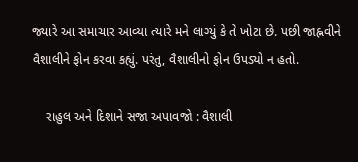જ્યારે આ સમાચાર આવ્યા ત્યારે મને લાગ્યું કે તે ખોટા છે. પછી જાહ્નવીને વૈશાલીને ફોન કરવા કહ્યું. પરંતુ, વૈશાલીનો ફોન ઉપડ્યો ન હતો.

    રાહુલ અને દિશાને સજા અપાવજો : વૈશાલી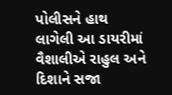પોલીસને હાથ લાગેલી આ ડાયરીમાં વૈશાલીએ રાહુલ અને દિશાને સજા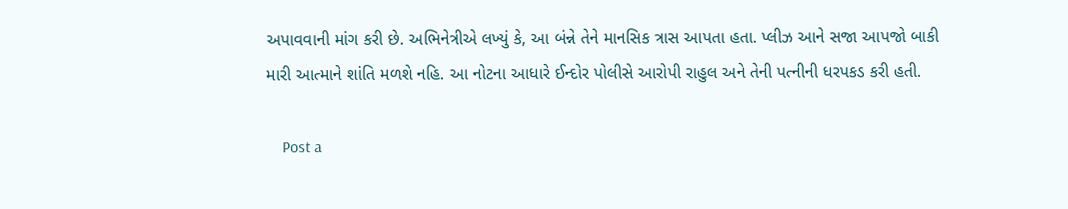અપાવવાની માંગ કરી છે. અભિનેત્રીએ લખ્યું કે, આ બંન્ને તેને માનસિક ત્રાસ આપતા હતા. પ્લીઝ આને સજા આપજો બાકી મારી આત્માને શાંતિ મળશે નહિ. આ નોટના આધારે ઈન્દોર પોલીસે આરોપી રાહુલ અને તેની પત્નીની ધરપકડ કરી હતી.

    Post a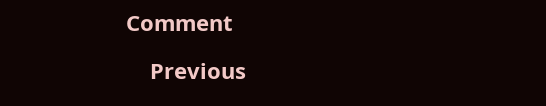Comment

    Previous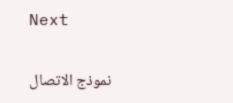Next

    نموذج الاتصال